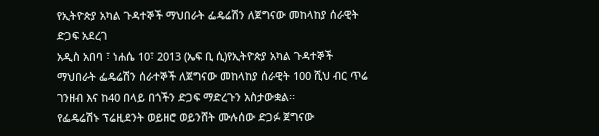የኢትዮጵያ አካል ጉዳተኞች ማህበራት ፌዴሬሽን ለጀግናው መከላከያ ሰራዊት ድጋፍ አደረገ
አዲስ አበባ ፣ ነሐሴ 10፣ 2013 (ኤፍ ቢ ሲ)የኢትዮጵያ አካል ጉዳተኞች ማህበራት ፌዴሬሽን ሰራተኞች ለጀግናው መከላከያ ሰራዊት 100 ሺህ ብር ጥሬ ገንዘብ እና ከ40 በላይ በጎችን ድጋፍ ማድረጉን አስታውቋል፡፡
የፌዴሬሽኑ ፕሬዚደንት ወይዘሮ ወይንሸት ሙሉሰው ድጋፉ ጀግናው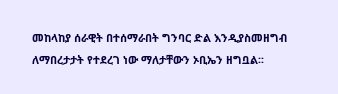መከላከያ ሰራዊት በተሰማራበት ግንባር ድል እንዲያስመዘግብ ለማበረታታት የተደረገ ነው ማለታቸውን ኦቢኤን ዘግቧል፡፡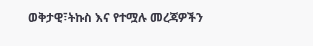ወቅታዊ፣ትኩስ እና የተሟሉ መረጃዎችን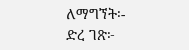ለማግኘት፡-
ድረ ገጽ፦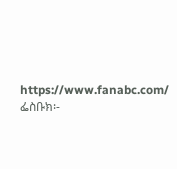https://www.fanabc.com/
ፌስቡክ፡-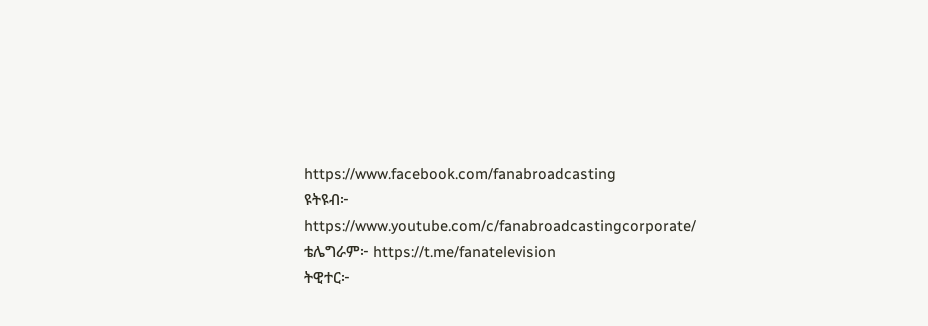https://www.facebook.com/fanabroadcasting
ዩትዩብ፦ https://www.youtube.com/c/fanabroadcastingcorporate/
ቴሌግራም፦ https://t.me/fanatelevision
ትዊተር፦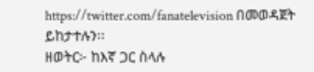https://twitter.com/fanatelevision በመወዳጀት ይከታተሉን፡፡
ዘወትር፦ ከእኛ ጋር ስላሉ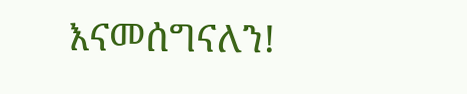እናመሰግናለን!